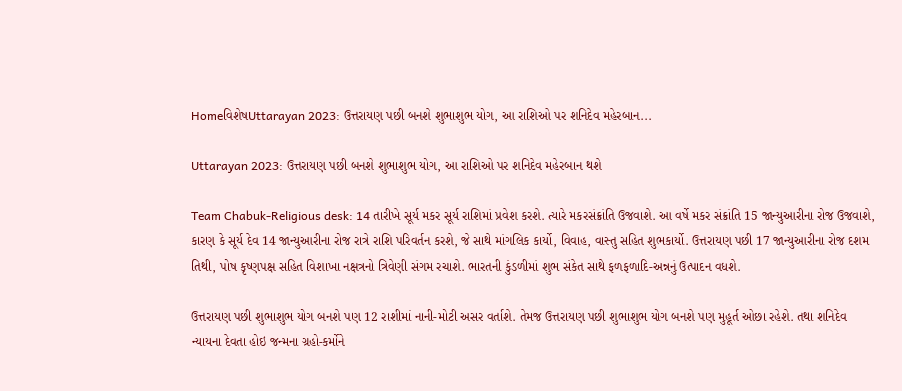HomeવિશેષUttarayan 2023: ઉત્તરાયણ પછી બનશે શુભાશુભ યોગ, આ રાશિઓ પર શનિદેવ મહેરબાન...

Uttarayan 2023: ઉત્તરાયણ પછી બનશે શુભાશુભ યોગ, આ રાશિઓ પર શનિદેવ મહેરબાન થશે

Team Chabuk-Religious desk: 14 તારીખે સૂર્ય મકર સૂર્ય રાશિમાં પ્રવેશ કરશે. ત્યારે મકરસંક્રાંતિ ઉજવાશે. આ વર્ષે મકર સંક્રાંતિ 15 જાન્યુઆરીના રોજ ઉજવાશે, કારણ કે સૂર્ય દેવ 14 જાન્યુઆરીના રોજ રાત્રે રાશિ પરિવર્તન કરશે, જે સાથે માંગલિક કાર્યો, વિવાહ, વાસ્તુ સહિત શુભકાર્યો. ઉત્તરાયણ પછી 17 જાન્યુઆરીના રોજ દશમ તિથી, પોષ કૃષ્ણપક્ષ સહિત વિશાખા નક્ષત્રનો ત્રિવેણી સંગમ રચાશે. ભારતની કુંડળીમાં શુભ સંકેત સાથે ફળફળાદિ-અન્નનું ઉત્પાદન વધશે.

ઉત્તરાયણ પછી શુભાશુભ યોગ બનશે પણ 12 રાશીમાં નાની-મોટી અસર વર્તાશે. તેમજ ઉત્તરાયણ પછી શુભાશુભ યોગ બનશે પણ મુહૂર્ત ઓછા રહેશે. તથા શનિદેવ ન્યાયના દેવતા હોઇ જન્મના ગ્રહો-કર્મોને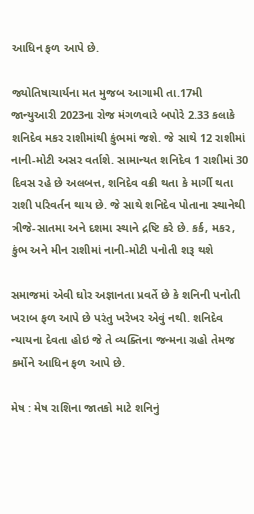આધિન ફળ આપે છે.

જ્યોતિષાચાર્યના મત મુજબ આગામી તા.17મી જાન્યુઆરી 2023ના રોજ મંગળવારે બપોરે 2.33 કલાકે શનિદેવ મકર રાશીમાંથી કુંભમાં જશે. જે સાથે 12 રાશીમાં નાની-મોટી અસર વર્તાશે. સામાન્યત શનિદેવ 1 રાશીમાં 30 દિવસ રહે છે અલબત્ત, શનિદેવ વક્રી થતા કે માર્ગી થતા રાશી પરિવર્તન થાય છે. જે સાથે શનિદેવ પોતાના સ્થાનેથી ત્રીજે-સાતમા અને દશમા સ્થાને દ્રષ્ટિ કરે છે. કર્ક, મકર, કુંભ અને મીન રાશીમાં નાની-મોટી પનોતી શરૂ થશે

સમાજમાં એવી ઘોર અજ્ઞાનતા પ્રવર્તે છે કે શનિની પનોતી ખરાબ ફળ આપે છે પરંતુ ખરેખર એવું નથી. શનિદેવ ન્યાયના દેવતા હોઇ જે તે વ્યક્તિના જન્મના ગ્રહો તેમજ કર્મોને આધિન ફળ આપે છે.

મેષ : મેષ રાશિના જાતકો માટે શનિનું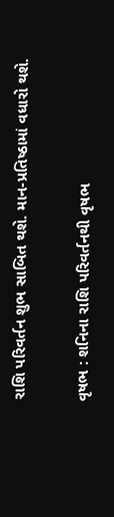રાશિ પરિવર્તન શુભ સાબિત થશે. માન-પ્રતિષ્ઠામાં વધારો થશે.

વૃષભ : શનિના રાશિ પરિવર્તનથી વૃષભ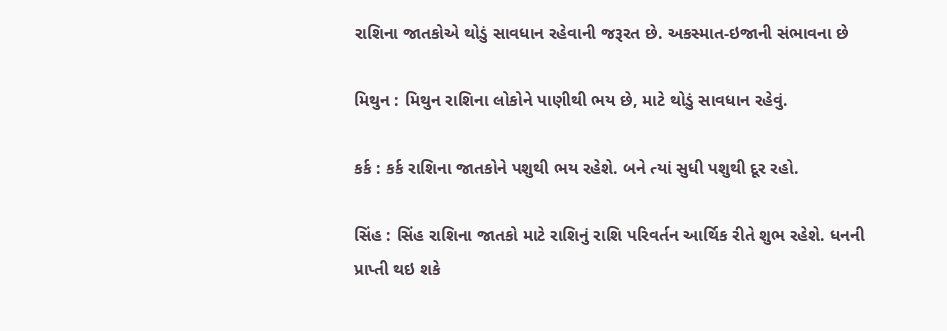રાશિના જાતકોએ થોડું સાવધાન રહેવાની જરૂરત છે. અકસ્માત-ઇજાની સંભાવના છે

મિથુન : મિથુન રાશિના લોકોને પાણીથી ભય છે, માટે થોડું સાવધાન રહેવું.

કર્ક : કર્ક રાશિના જાતકોને પશુથી ભય રહેશે. બને ત્યાં સુધી પશુથી દૂર રહો.

સિંહ : સિંહ રાશિના જાતકો માટે રાશિનું રાશિ પરિવર્તન આર્થિક રીતે શુભ રહેશે. ધનની પ્રાપ્તી થઇ શકે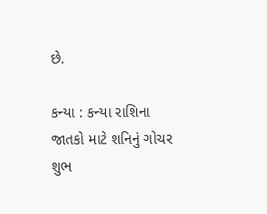છે.

કન્યા : કન્યા રાશિના જાતકો માટે શનિનું ગોચર શુભ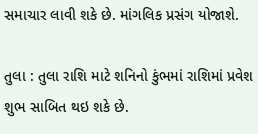સમાચાર લાવી શકે છે. માંગલિક પ્રસંગ યોજાશે.

તુલા : તુલા રાશિ માટે શનિનો કુંભમાં રાશિમાં પ્રવેશ શુભ સાબિત થઇ શકે છે.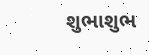શુભાશુભ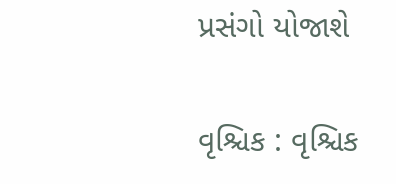પ્રસંગો યોજાશે

વૃશ્ચિક : વૃશ્ચિક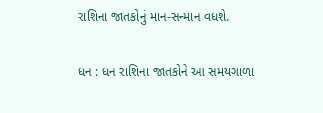રાશિના જાતકોનું માન-સન્માન વધશે.

ધન : ધન રાશિના જાતકોને આ સમયગાળા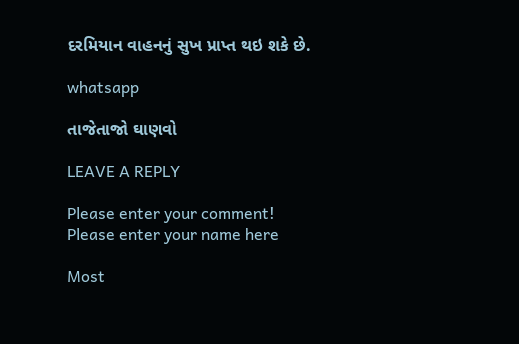દરમિયાન વાહનનું સુખ પ્રાપ્ત થઇ શકે છે.

whatsapp

તાજેતાજો ઘાણવો

LEAVE A REPLY

Please enter your comment!
Please enter your name here

Most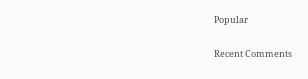Popular

Recent Comments